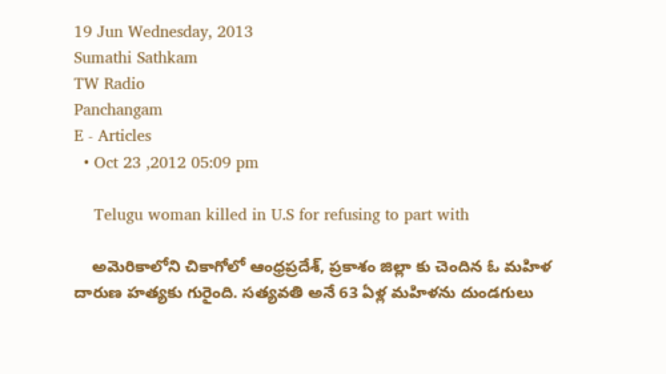19 Jun Wednesday, 2013
Sumathi Sathkam
TW Radio
Panchangam
E - Articles
  • Oct 23 ,2012 05:09 pm

    Telugu woman killed in U.S for refusing to part with

    అమెరికాలోని చికాగోలో ఆంధ్రప్రదేశ్‌, ప్రకాశం జిల్లా కు చెందిన ఓ మహిళ దారుణ హత్యకు గురైంది. సత్యవతి అనే 63 ఏళ్ల మహిళను దుండగులు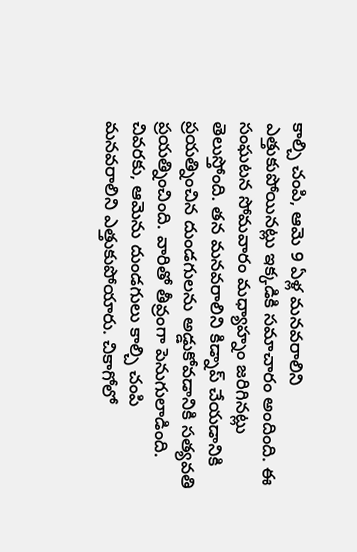కాల్చి చంపి, ఆమె 9 ఏళ్ల మనవరాలిని ఎత్తుకుపోయినట్లు ఇక్కడికి సమాచారం అందింది. ఈ సంఘటన సోమవారం మధ్యాహ్నం జరిగినట్లు తెలుస్తోంది. తన మనవరాలిని కిడ్నాప్ చేయడానికి ప్రయత్నించిన దుండగులను అడ్డుకోవడానికి సత్యవతి ప్రయత్నించింది. వారితో తీవ్రంగా పెనుగులాడింది. చివరకు, ఆమెను దుండగులు కాల్చి చంపి మనవరాలిని ఎత్తుకుపోయారు. చికాగోలో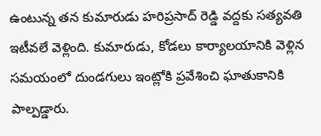ఉంటున్న తన కుమారుడు హరిప్రసాద్ రెడ్డి వద్దకు సత్యవతి ఇటీవలే వెళ్లింది. కుమారుడు, కోడలు కార్యాలయానికి వెళ్లిన సమయంలో దుండగులు ఇంట్లోకి ప్రవేశించి ఘాతుకానికి పాల్పడ్డారు.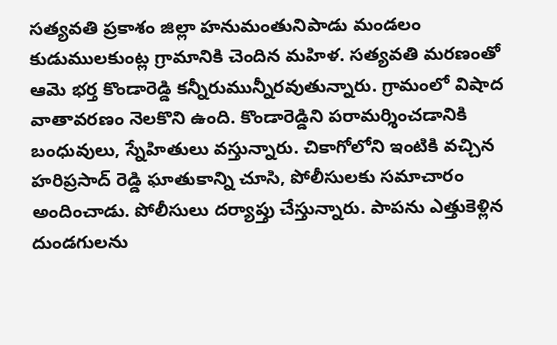సత్యవతి ప్రకాశం జిల్లా హనుమంతునిపాడు మండలం కుడుములకుంట్ల గ్రామానికి చెందిన మహిళ. సత్యవతి మరణంతో ఆమె భర్త కొండారెడ్డి కన్నీరుమున్నీరవుతున్నారు. గ్రామంలో విషాద వాతావరణం నెలకొని ఉంది. కొండారెడ్డిని పరామర్శించడానికి బంధువులు, స్నేహితులు వస్తున్నారు. చికాగోలోని ఇంటికి వచ్చిన హరిప్రసాద్ రెడ్డి ఘాతుకాన్ని చూసి, పోలీసులకు సమాచారం అందించాడు. పోలీసులు దర్యాప్తు చేస్తున్నారు. పాపను ఎత్తుకెళ్లిన దుండగులను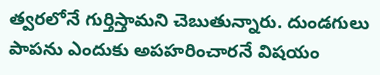త్వరలోనే గుర్తిస్తామని చెబుతున్నారు. దుండగులు పాపను ఎందుకు అపహరించారనే విషయం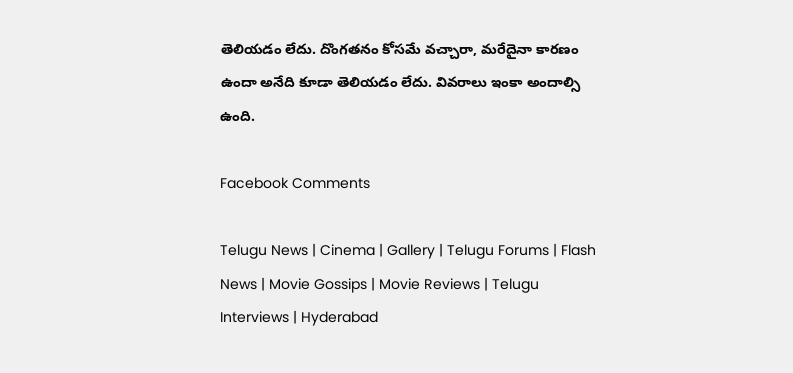తెలియడం లేదు. దొంగతనం కోసమే వచ్చారా, మరేదైనా కారణం ఉందా అనేది కూడా తెలియడం లేదు. వివరాలు ఇంకా అందాల్సి ఉంది.

Facebook Comments

Telugu News | Cinema | Gallery | Telugu Forums | Flash News | Movie Gossips | Movie Reviews | Telugu Interviews | Hyderabad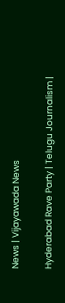News | Vijayawada News

Hyderabad Rave Party | Telugu Journalism |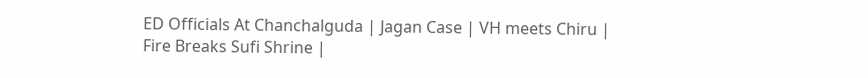ED Officials At Chanchalguda | Jagan Case | VH meets Chiru | Fire Breaks Sufi Shrine |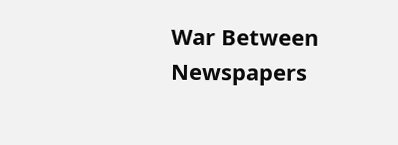War Between Newspapers